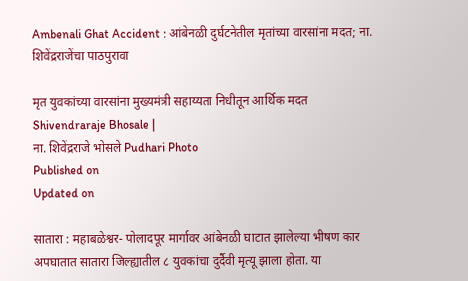Ambenali Ghat Accident : आंबेनळी दुर्घटनेतील मृतांच्या वारसांना मदत; ना. शिवेंद्रराजेंचा पाठपुरावा

मृत युवकांच्या वारसांना मुख्यमंत्री सहाय्यता निधीतून आर्थिक मदत
Shivendraraje Bhosale |
ना. शिवेंद्रराजे भोसले Pudhari Photo
Published on
Updated on

सातारा : महाबळेश्वर- पोलादपूर मार्गावर आंबेनळी घाटात झालेल्या भीषण कार अपघातात सातारा जिल्ह्यातील ८ युवकांचा दुर्दैवी मृत्यू झाला होता. या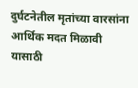दुर्घटनेतील मृतांच्या वारसांना आर्थिक मदत मिळावी यासाठी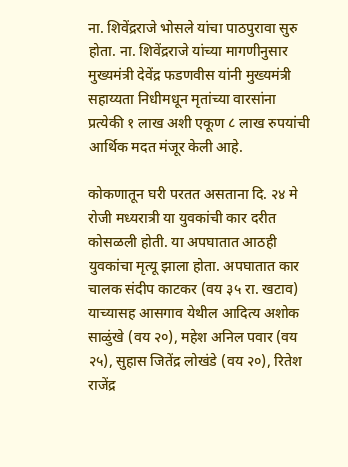ना. शिवेंद्रराजे भोसले यांचा पाठपुरावा सुरु होता. ना. शिवेंद्रराजे यांच्या मागणीनुसार मुख्यमंत्री देवेंद्र फडणवीस यांनी मुख्यमंत्री सहाय्यता निधीमधून मृतांच्या वारसांना प्रत्येकी १ लाख अशी एकूण ८ लाख रुपयांची आर्थिक मदत मंजूर केली आहे.

कोकणातून घरी परतत असताना दि. २४ मे रोजी मध्यरात्री या युवकांची कार दरीत कोसळली होती. या अपघातात आठही युवकांचा मृत्यू झाला होता. अपघातात कार चालक संदीप काटकर (वय ३५ रा. खटाव) याच्यासह आसगाव येथील आदित्य अशोक साळुंखे (वय २०), महेश अनिल पवार (वय २५), सुहास जितेंद्र लोखंडे (वय २०), रितेश राजेंद्र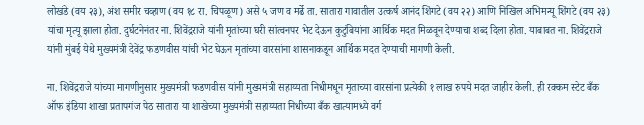लोखंडे (वय २३), अंश समीर चव्हाण (वय १८ रा. चिपळूण) असे ५ जण व मर्ढे ता. सातारा गावातील उत्कर्ष आनंद शिंगटे (वय २२) आणि निखिल अभिमन्यू शिंगटे (वय २३) यांचा मृत्यू झाला होता. दुर्घटनेनंतर ना. शिवेंद्रराजे यांनी मृतांच्या घरी सांत्वनपर भेट देऊन कुटुंबियांना आर्थिक मदत मिळवून देण्याचा शब्द दिला होता. याबाबत ना. शिवेंद्रराजे यांनी मुंबई येथे मुख्यमंत्री देवेंद्र फडणवीस यांची भेट घेऊन मृतांच्या वारसांना शासनाकडून आर्थिक मदत देण्याची मागणी केली.

ना. शिवेंद्रराजे यांच्या मागणीनुसार मुख्यमंत्री फडणवीस यांनी मुख्यमंत्री सहाय्यता निधीमधून मृताच्या वारसांना प्रत्येकी १ लाख रुपये मदत जाहीर केली. ही रक्कम स्टेट बँक ऑफ इंडिया शाखा प्रतापगंज पेठ सातारा या शाखेच्या मुख्यमंत्री सहाय्यता निधीच्या बँक खात्यामध्ये वर्ग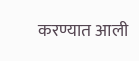करण्यात आली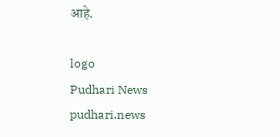आहे.

logo
Pudhari News
pudhari.news